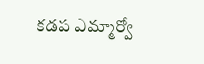కడప ఎమ్మార్వో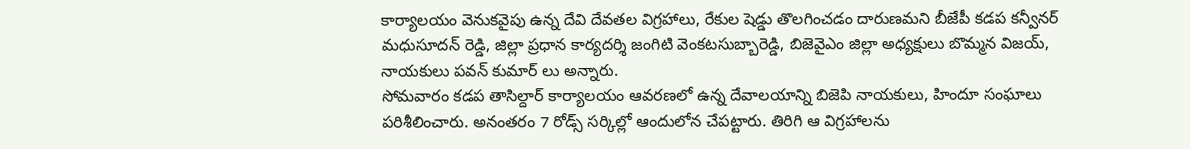కార్యాలయం వెనుకవైపు ఉన్న దేవి దేవతల విగ్రహాలు, రేకుల షెడ్డు తొలగించడం దారుణమని బీజేపీ కడప కన్వీనర్ మధుసూదన్ రెడ్డి, జిల్లా ప్రధాన కార్యదర్శి జంగిటి వెంకటసుబ్బారెడ్డి, బిజెవైఎం జిల్లా అధ్యక్షులు బొమ్మన విజయ్, నాయకులు పవన్ కుమార్ లు అన్నారు.
సోమవారం కడప తాసిల్దార్ కార్యాలయం ఆవరణలో ఉన్న దేవాలయాన్ని బిజెపి నాయకులు, హిందూ సంఘాలు పరిశీలించారు. అనంతరం 7 రోడ్స్ సర్కిల్లో ఆందులోన చేపట్టారు. తిరిగి ఆ విగ్రహాలను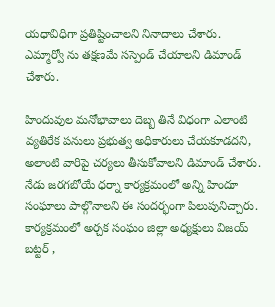యధావిధిగా ప్రతిష్టించాలని నినాదాలు చేశారు. ఎమ్మార్వో ను తక్షణమే సస్పెండ్ చేయాలని డిమాండ్ చేశారు.

హిందువుల మనోభావాలు దెబ్బ తినే విధంగా ఎలాంటి వ్యతిరేక పనులు ప్రభుత్వ అధికారులు చేయకూడదని, అలాంటి వారిపై చర్యలు తీసుకోవాలని డిమాండ్ చేశారు. నేడు జరగబోయే ధర్నా కార్యక్రమంలో అన్ని హిందూ సంఘాలు పాల్గొనాలని ఈ సందర్భంగా పిలుపునిచ్చారు. కార్యక్రమంలో అర్చక సంఘం జిల్లా అధ్యక్షులు విజయ్ బట్టర్ ,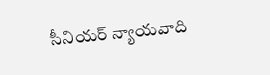సీనియర్ న్యాయవాది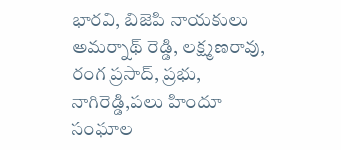భారవి, బిజెపి నాయకులు అమర్నాథ్ రెడ్డి, లక్ష్మణరావు, రంగ ప్రసాద్, ప్రభు, నాగిరెడ్డి,పలు హిందూ సంఘాల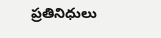ప్రతినిధులు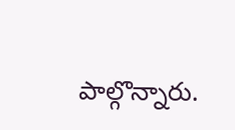పాల్గొన్నారు.